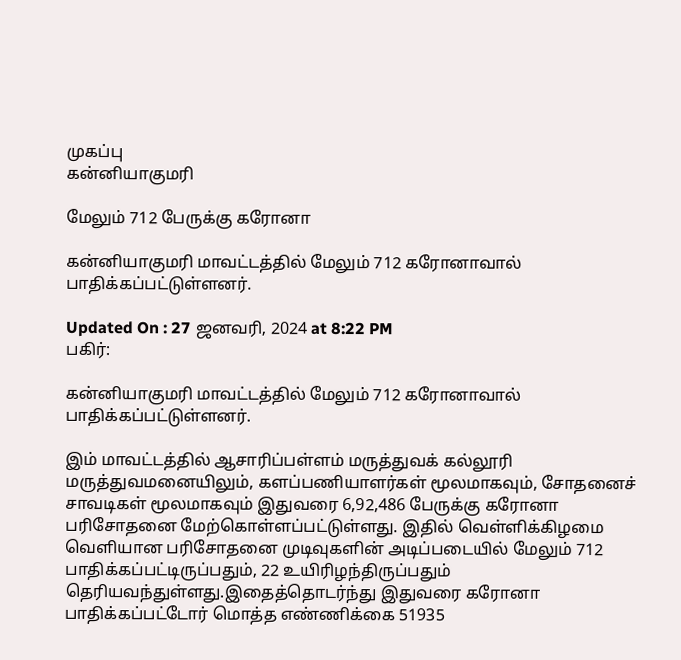முகப்பு
கன்னியாகுமரி

மேலும் 712 பேருக்கு கரோனா

கன்னியாகுமரி மாவட்டத்தில் மேலும் 712 கரோனாவால் பாதிக்கப்பட்டுள்ளனர்.

Updated On : 27 ஜனவரி, 2024 at 8:22 PM
பகிர்:

கன்னியாகுமரி மாவட்டத்தில் மேலும் 712 கரோனாவால் பாதிக்கப்பட்டுள்ளனர்.

இம் மாவட்டத்தில் ஆசாரிப்பள்ளம் மருத்துவக் கல்லூரி மருத்துவமனையிலும், களப்பணியாளர்கள் மூலமாகவும், சோதனைச் சாவடிகள் மூலமாகவும் இதுவரை 6,92,486 பேருக்கு கரோனா பரிசோதனை மேற்கொள்ளப்பட்டுள்ளது. இதில் வெள்ளிக்கிழமை வெளியான பரிசோதனை முடிவுகளின் அடிப்படையில் மேலும் 712 பாதிக்கப்பட்டிருப்பதும், 22 உயிரிழந்திருப்பதும் தெரியவந்துள்ளது.இதைத்தொடர்ந்து இதுவரை கரோனா பாதிக்கப்பட்டோர் மொத்த எண்ணிக்கை 51935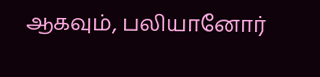ஆகவும், பலியானோர்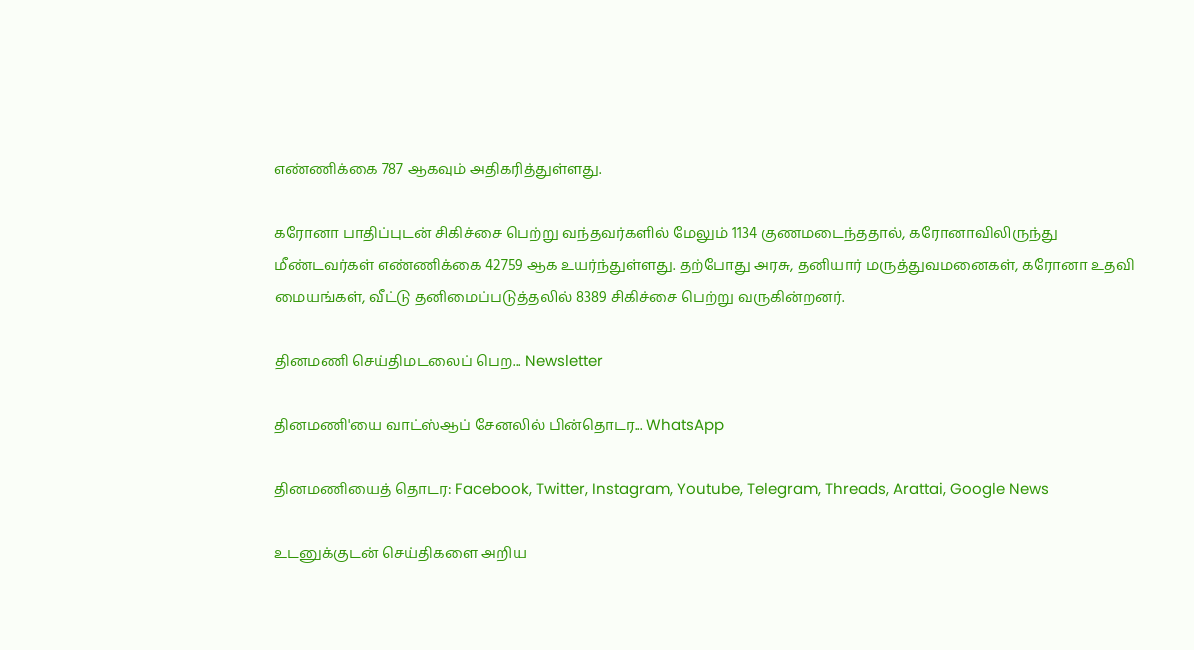எண்ணிக்கை 787 ஆகவும் அதிகரித்துள்ளது.

கரோனா பாதிப்புடன் சிகிச்சை பெற்று வந்தவர்களில் மேலும் 1134 குணமடைந்ததால், கரோனாவிலிருந்து மீண்டவர்கள் எண்ணிக்கை 42759 ஆக உயர்ந்துள்ளது. தற்போது அரசு, தனியார் மருத்துவமனைகள், கரோனா உதவி மையங்கள், வீட்டு தனிமைப்படுத்தலில் 8389 சிகிச்சை பெற்று வருகின்றனர்.

தினமணி செய்திமடலைப் பெற... Newsletter

தினமணி'யை வாட்ஸ்ஆப் சேனலில் பின்தொடர... WhatsApp

தினமணியைத் தொடர: Facebook, Twitter, Instagram, Youtube, Telegram, Threads, Arattai, Google News

உடனுக்குடன் செய்திகளை அறிய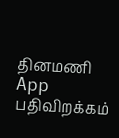தினமணி App பதிவிறக்கம்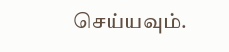செய்யவும்.